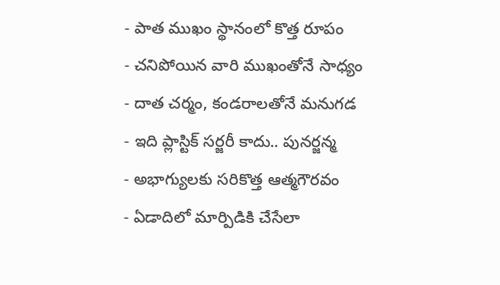- పాత ముఖం స్థానంలో కొత్త రూపం
- చనిపోయిన వారి ముఖంతోనే సాధ్యం
- దాత చర్మం, కండరాలతోనే మనుగడ
- ఇది ప్లాస్టిక్ సర్జరీ కాదు.. పునర్జన్మ
- అభాగ్యులకు సరికొత్త ఆత్మగౌరవం
- ఏడాదిలో మార్పిడికి చేసేలా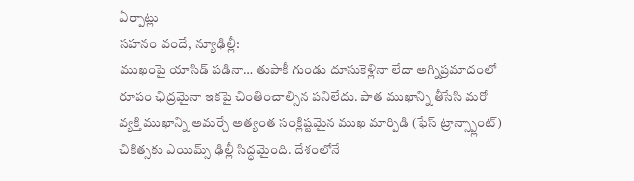ఏర్పాట్లు
సహనం వందే, న్యూఢిల్లీ:
ముఖంపై యాసిడ్ పడినా… తుపాకీ గుండు దూసుకెళ్లినా లేదా అగ్నిప్రమాదంలో రూపం ఛిద్రమైనా ఇకపై చింతించాల్సిన పనిలేదు. పాత ముఖాన్ని తీసేసి మరో వ్యక్తి ముఖాన్ని అమర్చే అత్యంత సంక్లిష్టమైన ముఖ మార్పిడి (ఫేస్ ట్రాన్స్ప్లాంట్) చికిత్సకు ఎయిమ్స్ ఢిల్లీ సిద్ధమైంది. దేశంలోనే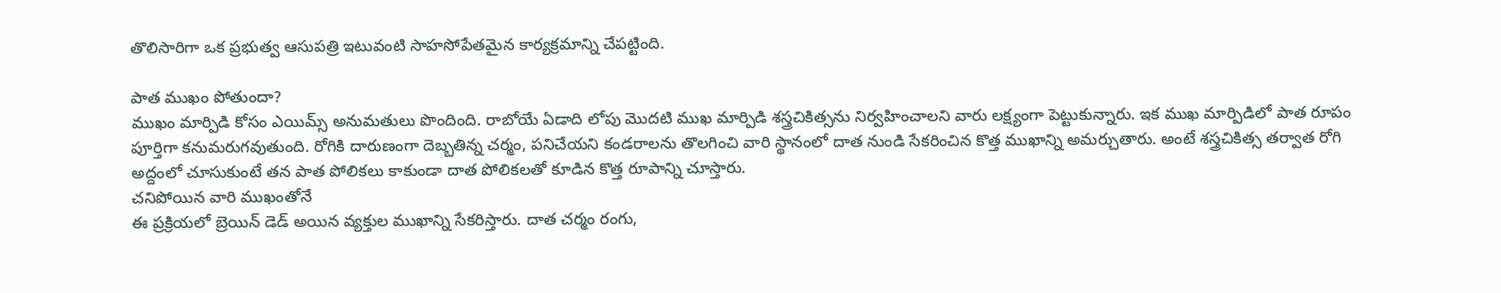తొలిసారిగా ఒక ప్రభుత్వ ఆసుపత్రి ఇటువంటి సాహసోపేతమైన కార్యక్రమాన్ని చేపట్టింది.

పాత ముఖం పోతుందా?
ముఖం మార్పిడి కోసం ఎయిమ్స్ అనుమతులు పొందింది. రాబోయే ఏడాది లోపు మొదటి ముఖ మార్పిడి శస్త్రచికిత్సను నిర్వహించాలని వారు లక్ష్యంగా పెట్టుకున్నారు. ఇక ముఖ మార్పిడిలో పాత రూపం పూర్తిగా కనుమరుగవుతుంది. రోగికి దారుణంగా దెబ్బతిన్న చర్మం, పనిచేయని కండరాలను తొలగించి వారి స్థానంలో దాత నుండి సేకరించిన కొత్త ముఖాన్ని అమర్చుతారు. అంటే శస్త్రచికిత్స తర్వాత రోగి అద్దంలో చూసుకుంటే తన పాత పోలికలు కాకుండా దాత పోలికలతో కూడిన కొత్త రూపాన్ని చూస్తారు.
చనిపోయిన వారి ముఖంతోనే
ఈ ప్రక్రియలో బ్రెయిన్ డెడ్ అయిన వ్యక్తుల ముఖాన్ని సేకరిస్తారు. దాత చర్మం రంగు,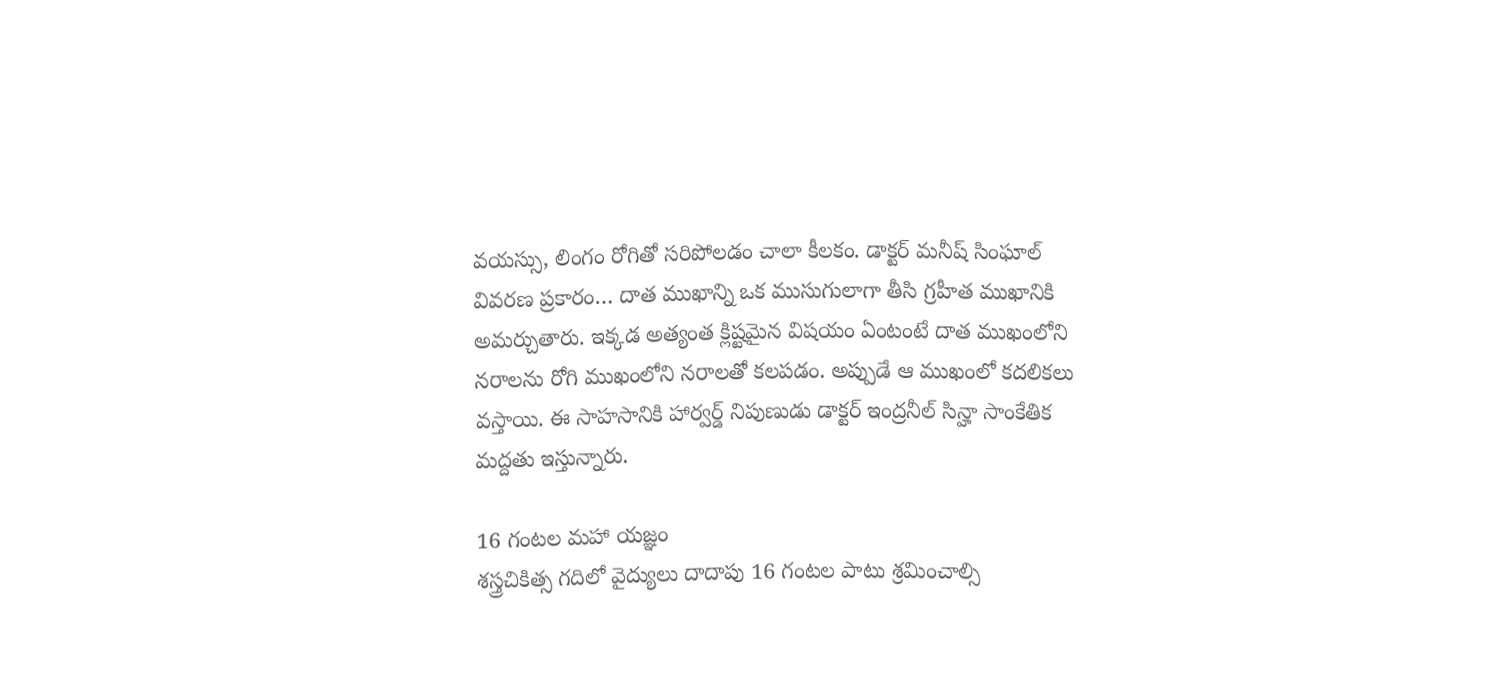వయస్సు, లింగం రోగితో సరిపోలడం చాలా కీలకం. డాక్టర్ మనీష్ సింఘాల్ వివరణ ప్రకారం… దాత ముఖాన్ని ఒక ముసుగులాగా తీసి గ్రహీత ముఖానికి అమర్చుతారు. ఇక్కడ అత్యంత క్లిష్టమైన విషయం ఏంటంటే దాత ముఖంలోని నరాలను రోగి ముఖంలోని నరాలతో కలపడం. అప్పుడే ఆ ముఖంలో కదలికలు వస్తాయి. ఈ సాహసానికి హార్వర్డ్ నిపుణుడు డాక్టర్ ఇంద్రనీల్ సిన్హా సాంకేతిక మద్దతు ఇస్తున్నారు.

16 గంటల మహా యజ్ఞం
శస్త్రచికిత్స గదిలో వైద్యులు దాదాపు 16 గంటల పాటు శ్రమించాల్సి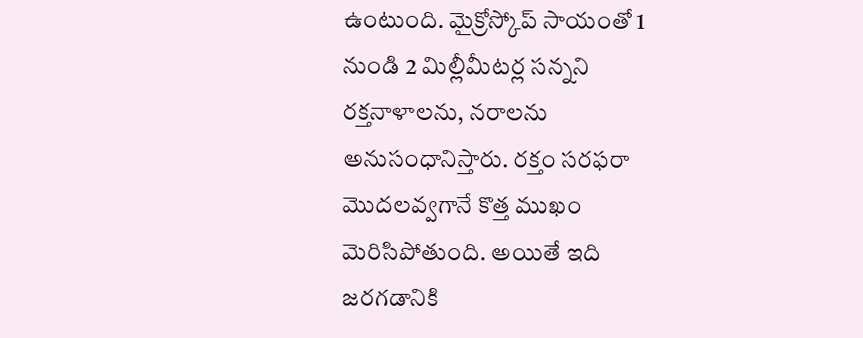ఉంటుంది. మైక్రోస్కోప్ సాయంతో 1 నుండి 2 మిల్లీమీటర్ల సన్నని రక్తనాళాలను, నరాలను అనుసంధానిస్తారు. రక్తం సరఫరా మొదలవ్వగానే కొత్త ముఖం మెరిసిపోతుంది. అయితే ఇది జరగడానికి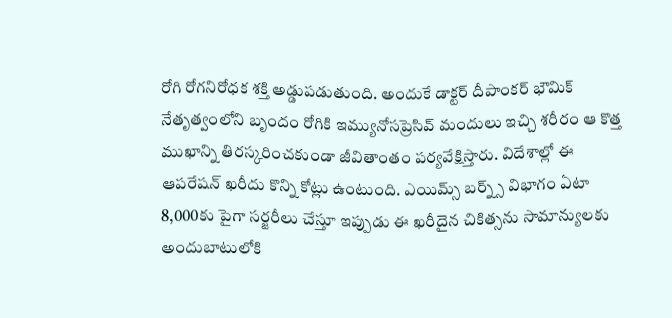రోగి రోగనిరోధక శక్తి అడ్డుపడుతుంది. అందుకే డాక్టర్ దీపాంకర్ భౌమిక్ నేతృత్వంలోని బృందం రోగికి ఇమ్యునోసప్రెసివ్ మందులు ఇచ్చి శరీరం ఆ కొత్త ముఖాన్ని తిరస్కరించకుండా జీవితాంతం పర్యవేక్షిస్తారు. విదేశాల్లో ఈ ఆపరేషన్ ఖరీదు కొన్ని కోట్లు ఉంటుంది. ఎయిమ్స్ బర్న్స్ విభాగం ఏటా 8,000కు పైగా సర్జరీలు చేస్తూ ఇప్పుడు ఈ ఖరీదైన చికిత్సను సామాన్యులకు అందుబాటులోకి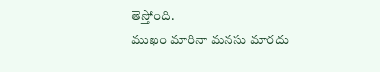తెస్తోంది.
ముఖం మారినా మనసు మారదు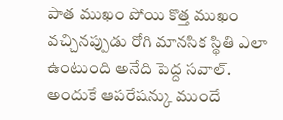పాత ముఖం పోయి కొత్త ముఖం వచ్చినప్పుడు రోగి మానసిక స్థితి ఎలా ఉంటుంది అనేది పెద్ద సవాల్. అందుకే ఆపరేషన్కు ముందే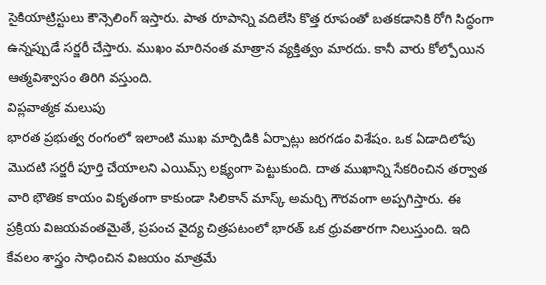సైకియాట్రిస్టులు కౌన్సెలింగ్ ఇస్తారు. పాత రూపాన్ని వదిలేసి కొత్త రూపంతో బతకడానికి రోగి సిద్ధంగా ఉన్నప్పుడే సర్జరీ చేస్తారు. ముఖం మారినంత మాత్రాన వ్యక్తిత్వం మారదు. కానీ వారు కోల్పోయిన ఆత్మవిశ్వాసం తిరిగి వస్తుంది.
విప్లవాత్మక మలుపు
భారత ప్రభుత్వ రంగంలో ఇలాంటి ముఖ మార్పిడికి ఏర్పాట్లు జరగడం విశేషం. ఒక ఏడాదిలోపు మొదటి సర్జరీ పూర్తి చేయాలని ఎయిమ్స్ లక్ష్యంగా పెట్టుకుంది. దాత ముఖాన్ని సేకరించిన తర్వాత వారి భౌతిక కాయం వికృతంగా కాకుండా సిలికాన్ మాస్క్ అమర్చి గౌరవంగా అప్పగిస్తారు. ఈ ప్రక్రియ విజయవంతమైతే, ప్రపంచ వైద్య చిత్రపటంలో భారత్ ఒక ధ్రువతారగా నిలుస్తుంది. ఇది కేవలం శాస్త్రం సాధించిన విజయం మాత్రమే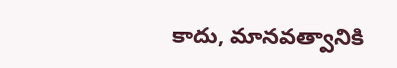కాదు, మానవత్వానికి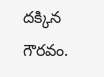దక్కిన గౌరవం.